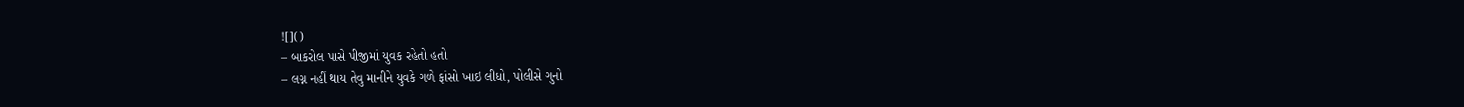![]()
– બાકરોલ પાસે પીજીમાં યુવક રહેતો હતો
– લગ્ન નહીં થાય તેવુ માનીને યુવકે ગળે ફાંસો ખાઇ લીધો, પોલીસે ગુનો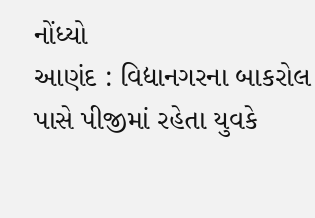નોંધ્યો
આણંદ : વિદ્યાનગરના બાકરોલ પાસે પીજીમાં રહેતા યુવકે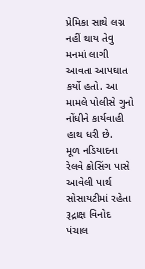પ્રેમિકા સાથે લગ્ન નહીં થાય તેવુ મનમાં લાગી આવતા આપઘાત કર્યો હતો. આ મામલે પોલીસે ગુનો નોંધીને કાર્યવાહી હાથ ધરી છે.
મૂળ નડિયાદના રેલવે ક્રોસિંગ પાસે આવેલી પાર્થ સોસાયટીમાં રહેતા રૂદ્રાક્ષ વિનોદ પંચાલ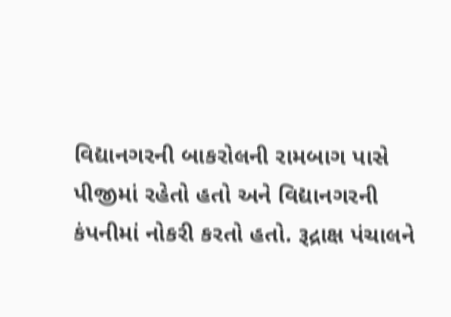વિદ્યાનગરની બાકરોલની રામબાગ પાસે પીજીમાં રહેતો હતો અને વિદ્યાનગરની કંપનીમાં નોકરી કરતો હતો. રૂદ્રાક્ષ પંચાલને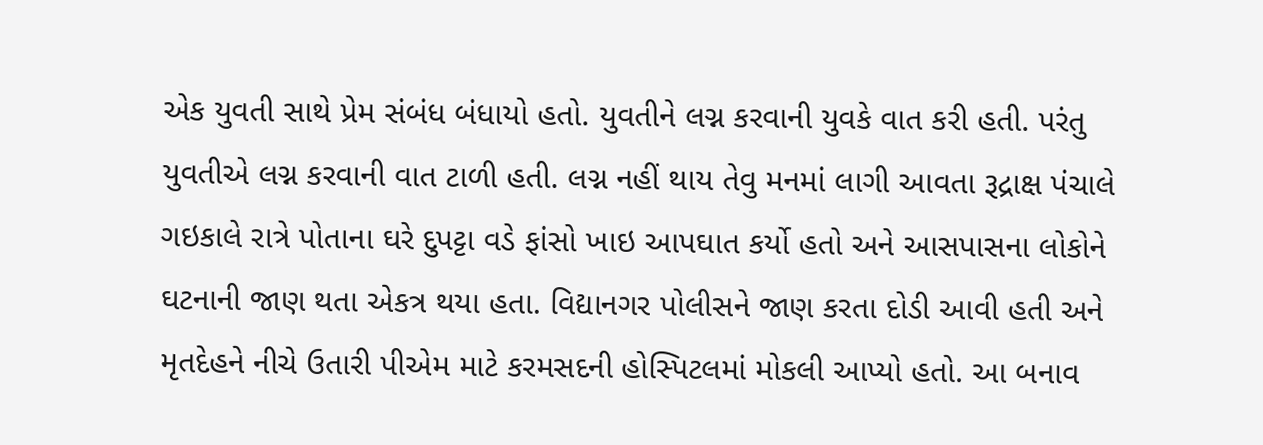એક યુવતી સાથે પ્રેમ સંબંધ બંધાયો હતો. યુવતીને લગ્ન કરવાની યુવકે વાત કરી હતી. પરંતુ યુવતીએ લગ્ન કરવાની વાત ટાળી હતી. લગ્ન નહીં થાય તેવુ મનમાં લાગી આવતા રૂદ્રાક્ષ પંચાલે ગઇકાલે રાત્રે પોતાના ઘરે દુપટ્ટા વડે ફાંસો ખાઇ આપઘાત કર્યો હતો અને આસપાસના લોકોને ઘટનાની જાણ થતા એકત્ર થયા હતા. વિદ્યાનગર પોલીસને જાણ કરતા દોડી આવી હતી અને મૃતદેહને નીચે ઉતારી પીએમ માટે કરમસદની હોસ્પિટલમાં મોકલી આપ્યો હતો. આ બનાવ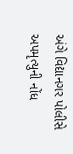અંગે વિદ્યાનગર પોલીસે અપમૃત્યુની નોંધ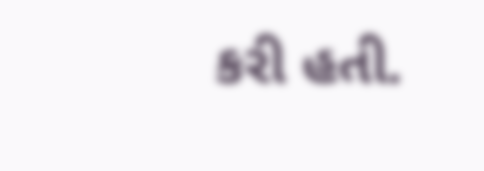કરી હતી.